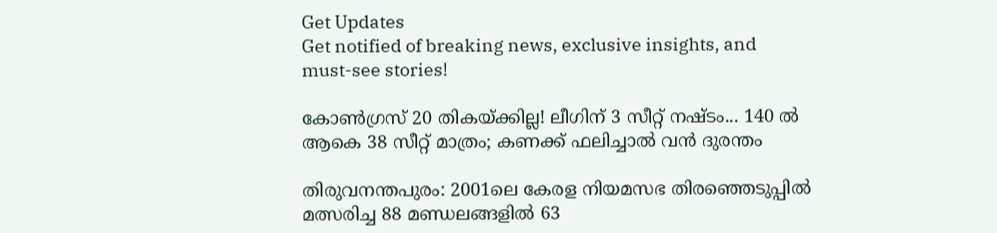Get Updates
Get notified of breaking news, exclusive insights, and must-see stories!

കോൺഗ്രസ് 20 തികയ്ക്കില്ല! ലീഗിന് 3 സീറ്റ് നഷ്ടം... 140 ൽ ആകെ 38 സീറ്റ് മാത്രം; കണക്ക് ഫലിച്ചാൽ വൻ ദുരന്തം

തിരുവനന്തപുരം: 2001ലെ കേരള നിയമസഭ തിരഞ്ഞെടുപ്പില്‍ മത്സരിച്ച 88 മണ്ഡലങ്ങളില്‍ 63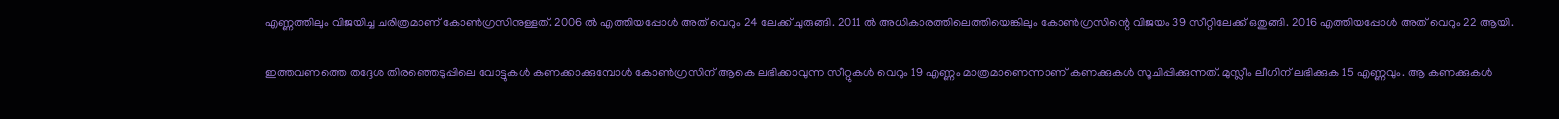എണ്ണത്തിലും വിജയിച്ച ചരിത്രമാണ് കോണ്‍ഗ്രസിനുള്ളത്. 2006 ല്‍ എത്തിയപ്പോള്‍ അത് വെറും 24 ലേക്ക് ചുരുങ്ങി. 2011 ല്‍ അധികാരത്തിലെത്തിയെങ്കിലും കോണ്‍ഗ്രസിന്റെ വിജയം 39 സീറ്റിലേക്ക് ഒതുങ്ങി. 2016 എത്തിയപ്പോള്‍ അത് വെറും 22 ആയി.

ഇത്തവണത്തെ തദ്ദേശ തിരഞ്ഞെടുപ്പിലെ വോട്ടുകള്‍ കണക്കാക്കുമ്പോള്‍ കോണ്‍ഗ്രസിന് ആകെ ലഭിക്കാവുന്ന സീറ്റുകള്‍ വെറും 19 എണ്ണം മാത്രമാണെന്നാണ് കണക്കുകള്‍ സൂചിപ്പിക്കുന്നത്. മുസ്ലീം ലീഗിന് ലഭിക്കുക 15 എണ്ണവും. ആ കണക്കുകള്‍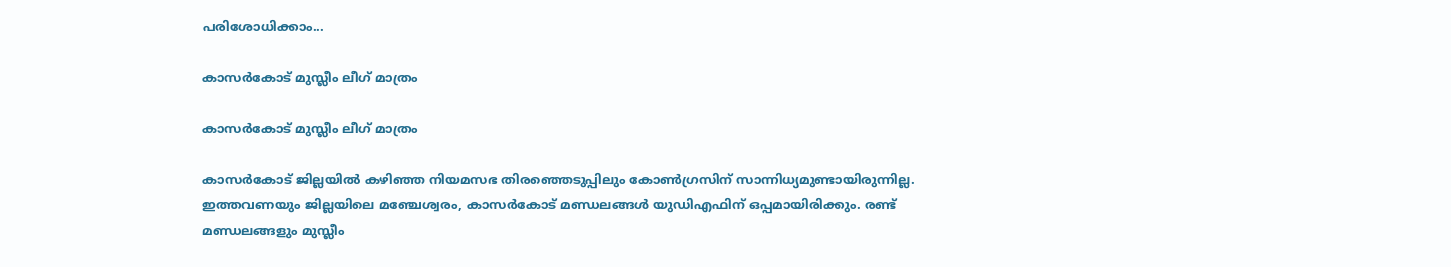പരിശോധിക്കാം...

കാസര്‍കോട് മുസ്ലീം ലീഗ് മാത്രം

കാസര്‍കോട് മുസ്ലീം ലീഗ് മാത്രം

കാസര്‍കോട് ജില്ലയില്‍ കഴിഞ്ഞ നിയമസഭ തിരഞ്ഞെടുപ്പിലും കോണ്‍ഗ്രസിന് സാന്നിധ്യമുണ്ടായിരുന്നില്ല. ഇത്തവണയും ജില്ലയിലെ മഞ്ചേശ്വരം, കാസര്‍കോട് മണ്ഡലങ്ങള്‍ യുഡിഎഫിന് ഒപ്പമായിരിക്കും. രണ്ട് മണ്ഡലങ്ങളും മുസ്ലീം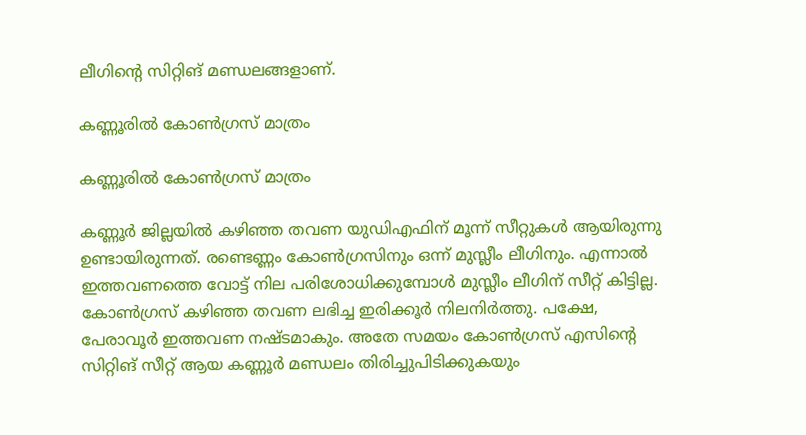ലീഗിന്റെ സിറ്റിങ് മണ്ഡലങ്ങളാണ്.

കണ്ണൂരില്‍ കോണ്‍ഗ്രസ് മാത്രം

കണ്ണൂരില്‍ കോണ്‍ഗ്രസ് മാത്രം

കണ്ണൂര്‍ ജില്ലയില്‍ കഴിഞ്ഞ തവണ യുഡിഎഫിന് മൂന്ന് സീറ്റുകള്‍ ആയിരുന്നു ഉണ്ടായിരുന്നത്. രണ്ടെണ്ണം കോണ്‍ഗ്രസിനും ഒന്ന് മുസ്ലീം ലീഗിനും. എന്നാല്‍ ഇത്തവണത്തെ വോട്ട് നില പരിശോധിക്കുമ്പോള്‍ മുസ്ലീം ലീഗിന് സീറ്റ് കിട്ടില്ല. കോണ്‍ഗ്രസ് കഴിഞ്ഞ തവണ ലഭിച്ച ഇരിക്കൂര്‍ നിലനിര്‍ത്തു. പക്ഷേ, പേരാവൂര്‍ ഇത്തവണ നഷ്ടമാകും. അതേ സമയം കോണ്‍ഗ്രസ് എസിന്റെ സിറ്റിങ് സീറ്റ് ആയ കണ്ണൂര്‍ മണ്ഡലം തിരിച്ചുപിടിക്കുകയും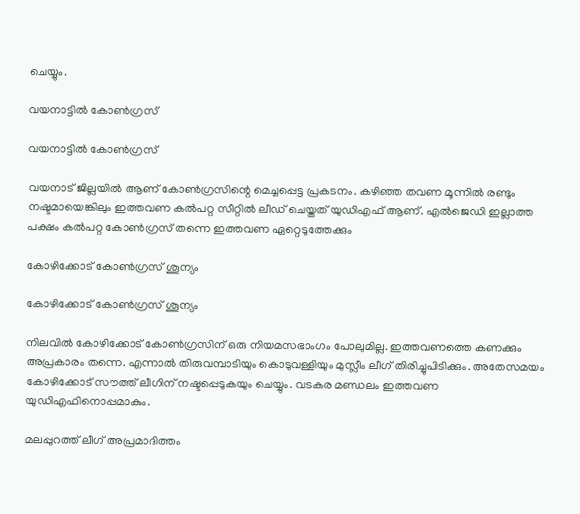ചെയ്യും.

വയനാട്ടില്‍ കോണ്‍ഗ്രസ്

വയനാട്ടില്‍ കോണ്‍ഗ്രസ്

വയനാട് ജില്ലയില്‍ ആണ് കോണ്‍ഗ്രസിന്റെ മെച്ചപ്പെട്ട പ്രകടനം. കഴിഞ്ഞ തവണ മൂന്നില്‍ രണ്ടും നഷ്ടമായെങ്കിലും ഇത്തവണ കല്‍പറ്റ സീറ്റില്‍ ലീഡ് ചെയ്തത് യുഡിഎഫ് ആണ്. എല്‍ജെഡി ഇല്ലാത്ത പക്ഷം കല്‍പറ്റ കോണ്‍ഗ്രസ് തന്നെ ഇത്തവണ ഏറ്റെടുത്തേക്കും

കോഴിക്കോട് കോണ്‍ഗ്രസ് ശൂന്യം

കോഴിക്കോട് കോണ്‍ഗ്രസ് ശൂന്യം

നിലവില്‍ കോഴിക്കോട് കോണ്‍ഗ്രസിന് ഒരു നിയമസഭാംഗം പോലുമില്ല. ഇത്തവണത്തെ കണക്കും അപ്രകാരം തന്നെ. എന്നാല്‍ തിരുവമ്പാടിയും കൊടുവള്ളിയും മുസ്ലീം ലീഗ് തിരിച്ചുപിടിക്കും. അതേസമയം കോഴിക്കോട് സൗത്ത് ലീഗിന് നഷ്ടപ്പെടുകയും ചെയ്യും. വടകര മണ്ഡലം ഇത്തവണ യുഡിഎഫിനൊപ്പമാകും.

മലപ്പുറത്ത് ലീഗ് അപ്രമാദിത്തം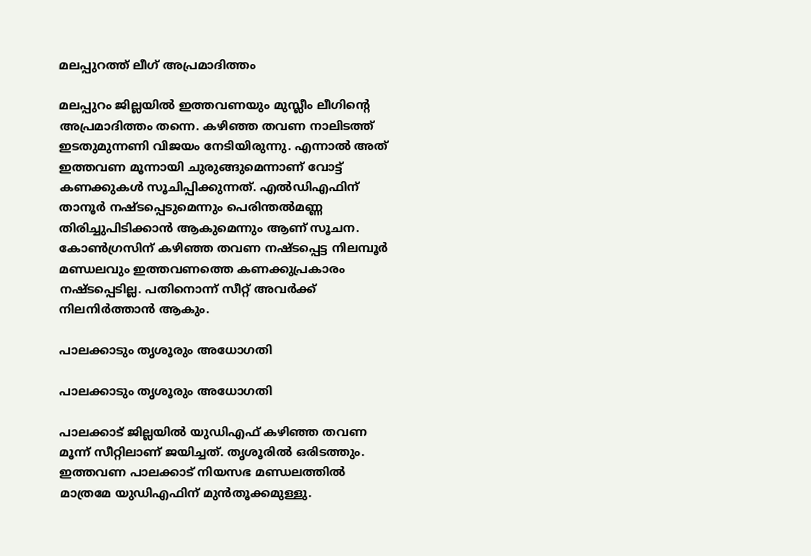മലപ്പുറത്ത് ലീഗ് അപ്രമാദിത്തം

മലപ്പുറം ജില്ലയില്‍ ഇത്തവണയും മുസ്ലീം ലീഗിന്റെ അപ്രമാദിത്തം തന്നെ. കഴിഞ്ഞ തവണ നാലിടത്ത് ഇടതുമുന്നണി വിജയം നേടിയിരുന്നു. എന്നാല്‍ അത് ഇത്തവണ മൂന്നായി ചുരുങ്ങുമെന്നാണ് വോട്ട് കണക്കുകള്‍ സൂചിപ്പിക്കുന്നത്. എല്‍ഡിഎഫിന് താനൂര്‍ നഷ്ടപ്പെടുമെന്നും പെരിന്തല്‍മണ്ണ തിരിച്ചുപിടിക്കാന്‍ ആകുമെന്നും ആണ് സൂചന. കോണ്‍ഗ്രസിന് കഴിഞ്ഞ തവണ നഷ്ടപ്പെട്ട നിലമ്പൂര്‍ മണ്ഡലവും ഇത്തവണത്തെ കണക്കുപ്രകാരം നഷ്ടപ്പെടില്ല. പതിനൊന്ന് സീറ്റ് അവര്‍ക്ക് നിലനിര്‍ത്താന്‍ ആകും.

പാലക്കാടും തൃശൂരും അധോഗതി

പാലക്കാടും തൃശൂരും അധോഗതി

പാലക്കാട് ജില്ലയില്‍ യുഡിഎഫ് കഴിഞ്ഞ തവണ മൂന്ന് സീറ്റിലാണ് ജയിച്ചത്. തൃശൂരില്‍ ഒരിടത്തും. ഇത്തവണ പാലക്കാട് നിയസഭ മണ്ഡലത്തില്‍ മാത്രമേ യുഡിഎഫിന് മുന്‍തൂക്കമുള്ളു.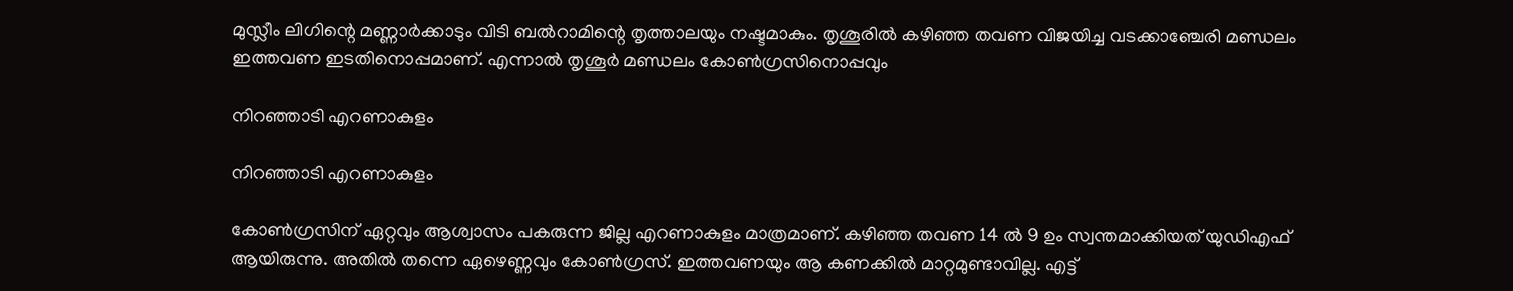മുസ്ലീം ലിഗിന്റെ മണ്ണാര്‍ക്കാടും വിടി ബല്‍റാമിന്റെ തൃത്താലയും നഷ്ടമാകും. തൃശൂരില്‍ കഴിഞ്ഞ തവണ വിജയിച്ച വടക്കാഞ്ചേരി മണ്ഡലം ഇത്തവണ ഇടതിനൊപ്പമാണ്. എന്നാല്‍ തൃശൂര്‍ മണ്ഡലം കോണ്‍ഗ്രസിനൊപ്പവും

നിറഞ്ഞാടി എറണാകുളം

നിറഞ്ഞാടി എറണാകുളം

കോണ്‍ഗ്രസിന് ഏറ്റവും ആശ്വാസം പകരുന്ന ജില്ല എറണാകുളം മാത്രമാണ്. കഴിഞ്ഞ തവണ 14 ല്‍ 9 ഉം സ്വന്തമാക്കിയത് യുഡിഎഫ് ആയിരുന്നു. അതില്‍ തന്നെ ഏഴെണ്ണവും കോണ്‍ഗ്രസ്. ഇത്തവണയും ആ കണക്കില്‍ മാറ്റമുണ്ടാവില്ല. എട്ട്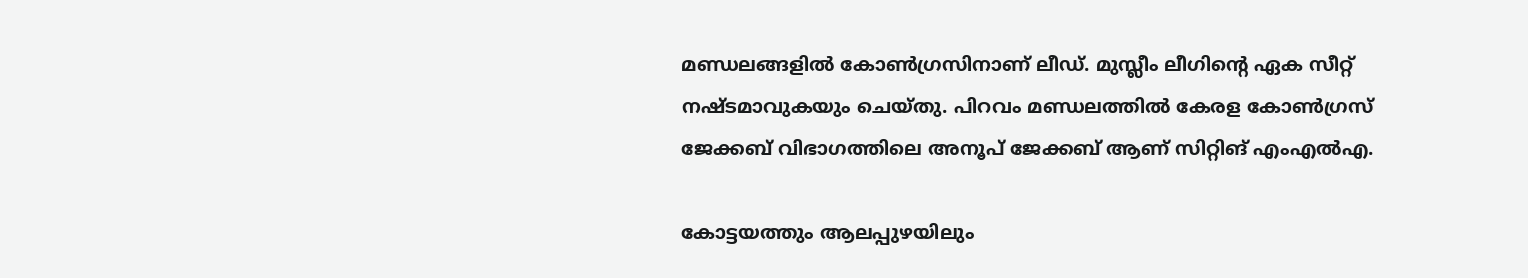മണ്ഡലങ്ങളില്‍ കോണ്‍ഗ്രസിനാണ് ലീഡ്. മുസ്ലീം ലീഗിന്റെ ഏക സീറ്റ് നഷ്ടമാവുകയും ചെയ്തു. പിറവം മണ്ഡലത്തില്‍ കേരള കോണ്‍ഗ്രസ് ജേക്കബ് വിഭാഗത്തിലെ അനൂപ് ജേക്കബ് ആണ് സിറ്റിങ് എംഎല്‍എ.

കോട്ടയത്തും ആലപ്പുഴയിലും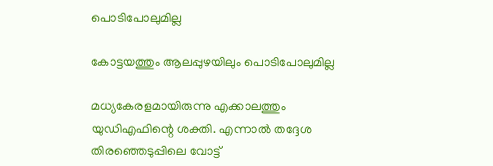പൊടിപോലുമില്ല

കോട്ടയത്തും ആലപ്പുഴയിലും പൊടിപോലുമില്ല

മധ്യകേരളമായിരുന്നു എക്കാലത്തും യുഡിഎഫിന്റെ ശക്തി. എന്നാല്‍ തദ്ദേശ തിരഞ്ഞെടുപ്പിലെ വോട്ട്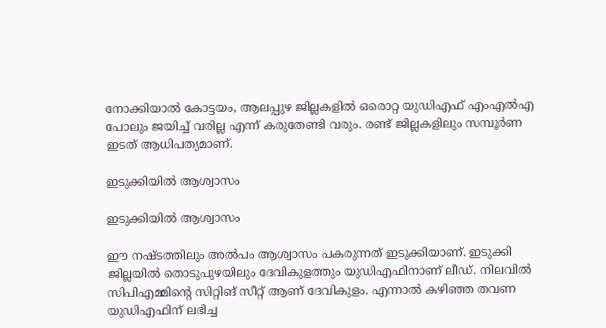നോക്കിയാല്‍ കോട്ടയം, ആലപ്പുഴ ജില്ലകളില്‍ ഒരൊറ്റ യുഡിഎഫ് എംഎല്‍എ പോലും ജയിച്ച് വരില്ല എന്ന് കരുതേണ്ടി വരും. രണ്ട് ജില്ലകളിലും സമ്പൂര്‍ണ ഇടത് ആധിപത്യമാണ്.

ഇടുക്കിയില്‍ ആശ്വാസം

ഇടുക്കിയില്‍ ആശ്വാസം

ഈ നഷ്ടത്തിലും അല്‍പം ആശ്വാസം പകരുന്നത് ഇടുക്കിയാണ്. ഇടുക്കി ജില്ലയില്‍ തൊടുപുഴയിലും ദേവികുളത്തും യുഡിഎഫിനാണ് ലീഡ്. നിലവില്‍ സിപിഎമ്മിന്റെ സിറ്റിങ് സീറ്റ് ആണ് ദേവികുളം. എന്നാല്‍ കഴിഞ്ഞ തവണ യുഡിഎഫിന് ലഭിച്ച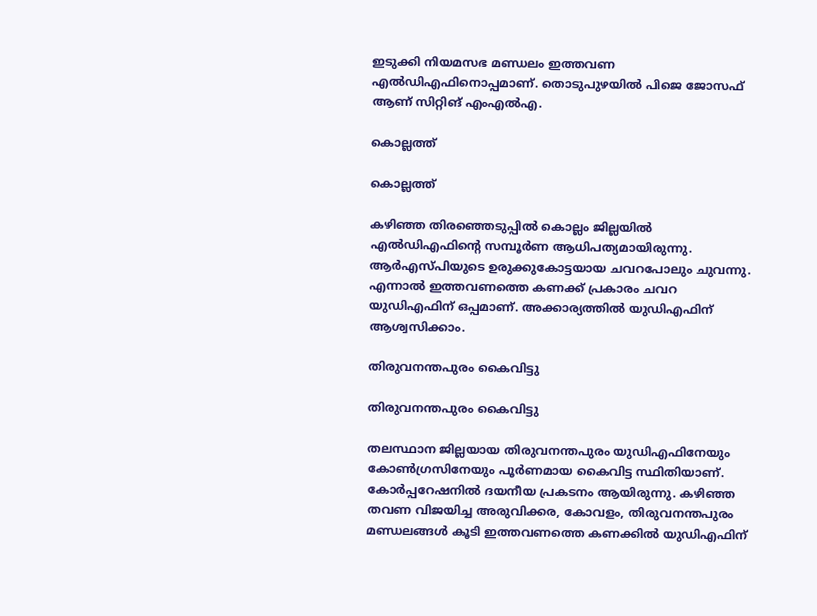ഇടുക്കി നിയമസഭ മണ്ഡലം ഇത്തവണ എല്‍ഡിഎഫിനൊപ്പമാണ്. തൊടുപുഴയില്‍ പിജെ ജോസഫ് ആണ് സിറ്റിങ് എംഎല്‍എ.

കൊല്ലത്ത്

കൊല്ലത്ത്

കഴിഞ്ഞ തിരഞ്ഞെടുപ്പില്‍ കൊല്ലം ജില്ലയില്‍ എല്‍ഡിഎഫിന്റെ സമ്പൂര്‍ണ ആധിപത്യമായിരുന്നു. ആര്‍എസ്പിയുടെ ഉരുക്കുകോട്ടയായ ചവറപോലും ചുവന്നു. എന്നാല്‍ ഇത്തവണത്തെ കണക്ക് പ്രകാരം ചവറ യുഡിഎഫിന് ഒപ്പമാണ്. അക്കാര്യത്തില്‍ യുഡിഎഫിന് ആശ്വസിക്കാം.

തിരുവനന്തപുരം കൈവിട്ടു

തിരുവനന്തപുരം കൈവിട്ടു

തലസ്ഥാന ജില്ലയായ തിരുവനന്തപുരം യുഡിഎഫിനേയും കോണ്‍ഗ്രസിനേയും പൂര്‍ണമായ കൈവിട്ട സ്ഥിതിയാണ്. കോര്‍പ്പറേഷനില്‍ ദയനീയ പ്രകടനം ആയിരുന്നു. കഴിഞ്ഞ തവണ വിജയിച്ച അരുവിക്കര, കോവളം, തിരുവനന്തപുരം മണ്ഡലങ്ങള്‍ കൂടി ഇത്തവണത്തെ കണക്കില്‍ യുഡിഎഫിന്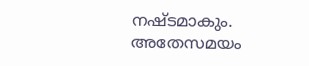നഷ്ടമാകും. അതേസമയം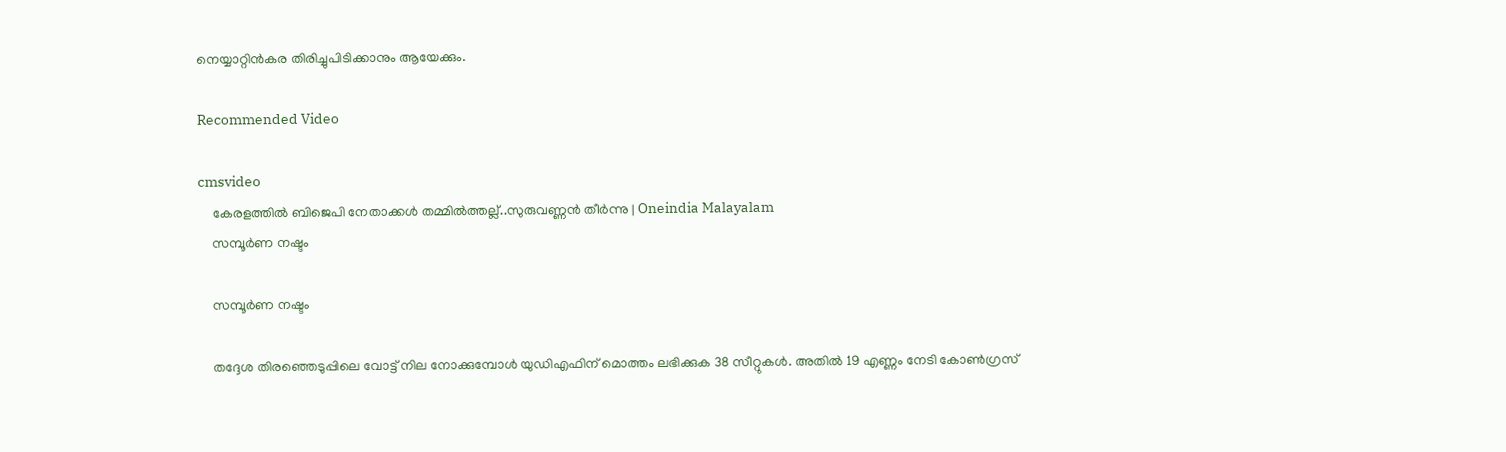നെയ്യാറ്റിന്‍കര തിരിച്ചുപിടിക്കാനും ആയേക്കും.

Recommended Video

cmsvideo
    കേരളത്തിൽ ബിജെപി നേതാക്കൾ തമ്മിൽത്തല്ല്..സുരുവണ്ണൻ തീർന്നു | Oneindia Malayalam
    സമ്പൂര്‍ണ നഷ്ടം

    സമ്പൂര്‍ണ നഷ്ടം

    തദ്ദേശ തിരഞ്ഞെടുപ്പിലെ വോട്ട് നില നോക്കുമ്പോള്‍ യുഡിഎഫിന് മൊത്തം ലഭിക്കുക 38 സീറ്റുകള്‍. അതില്‍ 19 എണ്ണം നേടി കോണ്‍ഗ്രസ്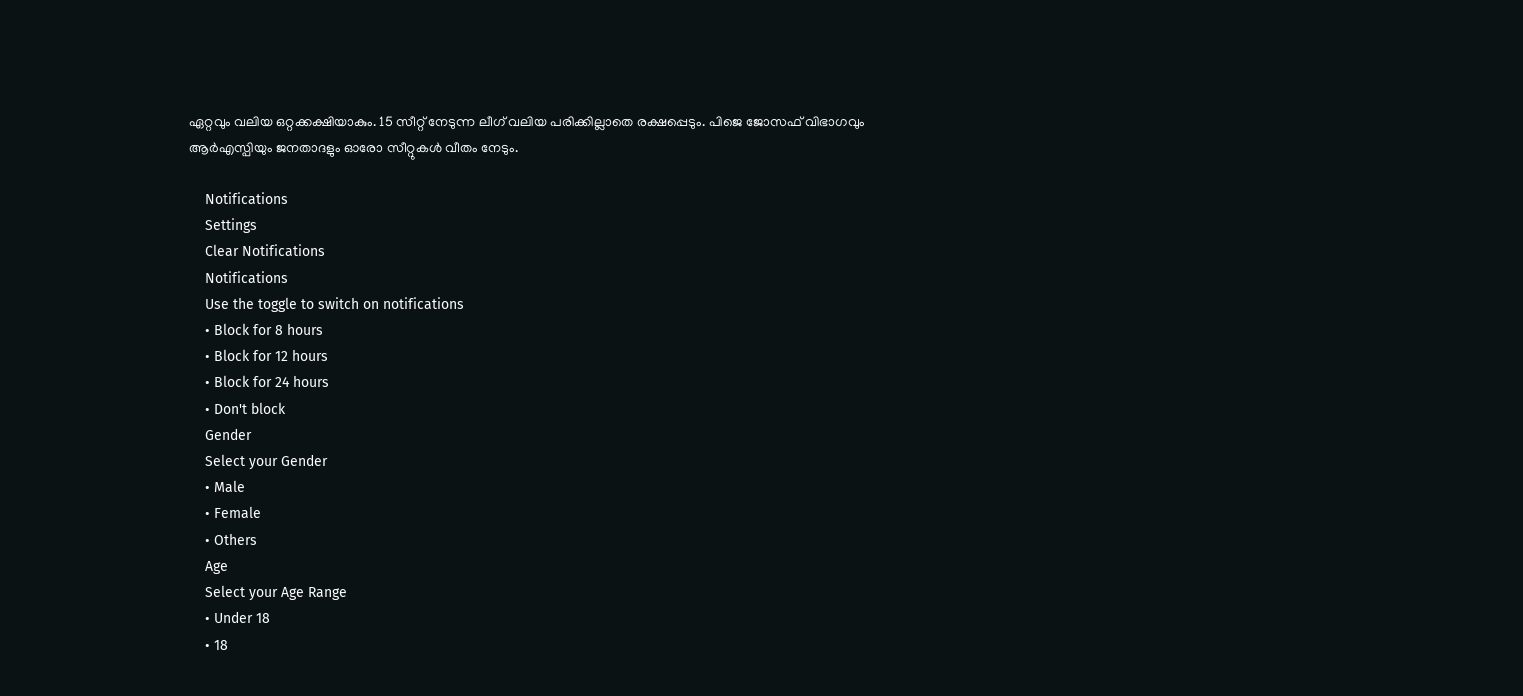ഏറ്റവും വലിയ ഒറ്റക്കക്ഷിയാകും. 15 സീറ്റ് നേടുന്ന ലീഗ് വലിയ പരിക്കില്ലാതെ രക്ഷപ്പെടും. പിജെ ജോസഫ് വിഭാഗവും ആര്‍എസ്പിയും ജനതാദളും ഓരോ സീറ്റുകള്‍ വീതം നേടും.

    Notifications
    Settings
    Clear Notifications
    Notifications
    Use the toggle to switch on notifications
    • Block for 8 hours
    • Block for 12 hours
    • Block for 24 hours
    • Don't block
    Gender
    Select your Gender
    • Male
    • Female
    • Others
    Age
    Select your Age Range
    • Under 18
    • 18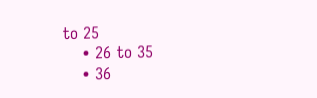to 25
    • 26 to 35
    • 36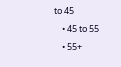to 45
    • 45 to 55
    • 55+